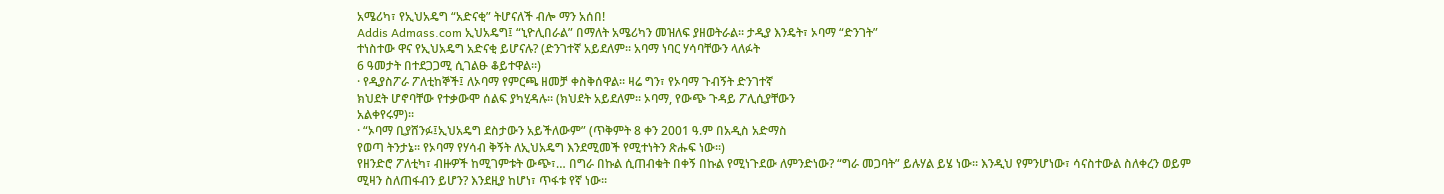አሜሪካ፣ የኢህአዴግ “አድናቂ” ትሆናለች ብሎ ማን አሰበ!
Addis Admass.com ኢህአዴግ፤ “ኒዮሊበራል” በማለት አሜሪካን መዝለፍ ያዘወትራል። ታዲያ እንዴት፣ ኦባማ “ድንገት”
ተነስተው ዋና የኢህአዴግ አድናቂ ይሆናሉ? (ድንገተኛ አይደለም፡፡ አባማ ነባር ሃሳባቸውን ላለፉት
6 ዓመታት በተደጋጋሚ ሲገልፁ ቆይተዋል፡፡)
· የዲያስፖራ ፖለቲከኞች፤ ለኦባማ የምርጫ ዘመቻ ቀስቅሰዋል። ዛሬ ግን፣ የኦባማ ጉብኝት ድንገተኛ
ክህደት ሆኖባቸው የተቃውሞ ሰልፍ ያካሂዳሉ። (ክህደት አይደለም፡፡ ኦባማ, የውጭ ጉዳይ ፖሊሲያቸውን
አልቀየሩም)።
· “ኦባማ ቢያሸንፉ፤ኢህአዴግ ደስታውን አይችለውም” (ጥቅምት 8 ቀን 2001 ዓ.ም በአዲስ አድማስ
የወጣ ትንታኔ። የኦባማ የሃሳብ ቅኝት ለኢህአዴግ እንደሚመች የሚተነትን ጽሑፍ ነው፡፡)
የዘንድሮ ፖለቲካ፣ ብዙዎች ከሚገምቱት ውጭ፣… በግራ በኩል ሲጠብቁት በቀኝ በኩል የሚነጉደው ለምንድነው? “ግራ መጋባት” ይሉሃል ይሄ ነው። እንዲህ የምንሆነው፣ ሳናስተውል ስለቀረን ወይም ሚዛን ስለጠፋብን ይሆን? እንደዚያ ከሆነ፣ ጥፋቱ የኛ ነው።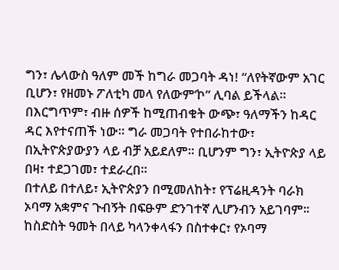ግን፣ ሌላውስ ዓለም መች ከግራ መጋባት ዳነ! “ለየትኛውም አገር ቢሆን፣ የዘመኑ ፖለቲካ መላ የለውም’ኮ” ሊባል ይችላል። በእርግጥም፣ ብዙ ሰዎች ከሚጠብቁት ውጭ፣ ዓለማችን ከዳር ዳር እየተናጠች ነው። ግራ መጋባት የተበራከተው፣ በኢትዮጵያውያን ላይ ብቻ አይደለም። ቢሆንም ግን፣ ኢትዮጵያ ላይ በዛ፣ ተደጋገመ፣ ተደራረበ።
በተለይ በተለይ፣ ኢትዮጵያን በሚመለከት፣ የፕሬዚዳንት ባራክ ኦባማ አቋምና ጉብኝት በፍፁም ድንገተኛ ሊሆንብን አይገባም፡፡ ከስድስት ዓመት በላይ ካላንቀላፋን በስተቀር፣ የኦባማ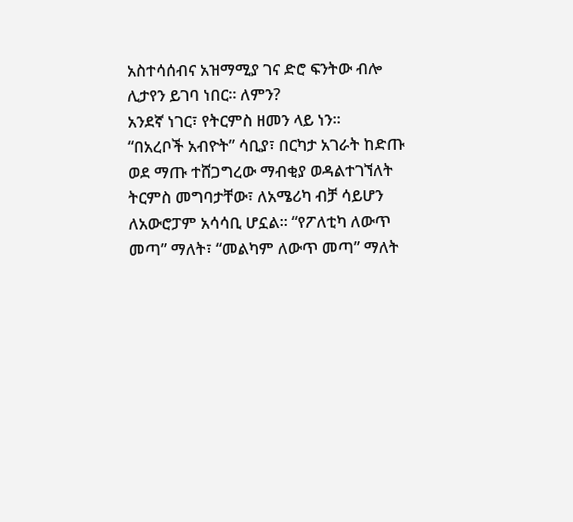አስተሳሰብና አዝማሚያ ገና ድሮ ፍንትው ብሎ ሊታየን ይገባ ነበር። ለምን?
አንደኛ ነገር፣ የትርምስ ዘመን ላይ ነን፡፡
“በአረቦች አብዮት” ሳቢያ፣ በርካታ አገራት ከድጡ ወደ ማጡ ተሸጋግረው ማብቂያ ወዳልተገኘለት ትርምስ መግባታቸው፣ ለአሜሪካ ብቻ ሳይሆን ለአውሮፓም አሳሳቢ ሆኗል። “የፖለቲካ ለውጥ መጣ” ማለት፣ “መልካም ለውጥ መጣ” ማለት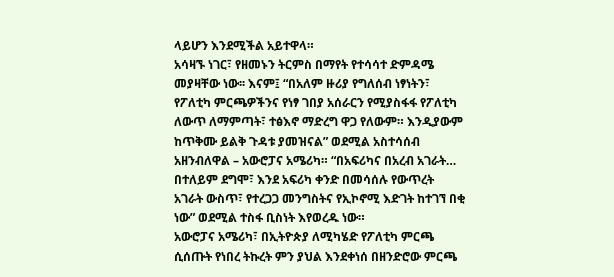ላይሆን እንደሚችል አይተዋላ።
አሳዛኙ ነገር፣ የዘመኑን ትርምስ በማየት የተሳሳተ ድምዳሜ መያዛቸው ነው፡፡ እናም፤ “በአለም ዙሪያ የግለሰብ ነፃነትን፣ የፖለቲካ ምርጫዎችንና የነፃ ገበያ አሰራርን የሚያስፋፋ የፖለቲካ ለውጥ ለማምጣት፣ ተፅእኖ ማድረግ ዋጋ የለውም። እንዲያውም ከጥቅሙ ይልቅ ጉዳቱ ያመዝናል” ወደሚል አስተሳሰብ አዘንብለዋል – አውሮፓና አሜሪካ። “በአፍሪካና በአረብ አገራት… በተለይም ደግሞ፣ እንደ አፍሪካ ቀንድ በመሳሰሉ የውጥረት አገራት ውስጥ፣ የተረጋጋ መንግስትና የኢኮኖሚ እድገት ከተገኘ በቂ ነው” ወደሚል ተስፋ ቢስነት እየወረዱ ነው።
አውሮፓና አሜሪካ፣ በኢትዮጵያ ለሚካሄድ የፖለቲካ ምርጫ ሲሰጡት የነበረ ትኩረት ምን ያህል እንደቀነሰ በዘንድሮው ምርጫ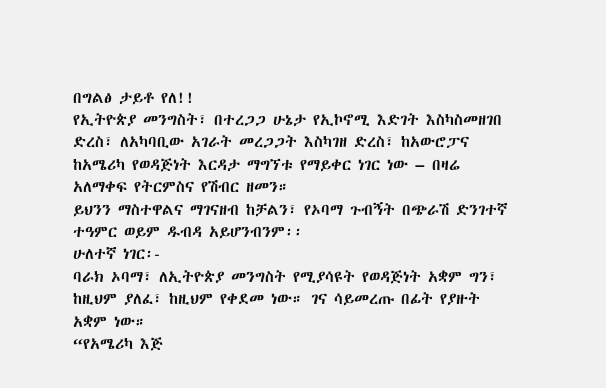በግልፅ ታይቶ የለ!!
የኢትዮጵያ መንግስት፣ በተረጋጋ ሁኔታ የኢኮኖሚ እድገት እስካስመዘገበ ድረስ፣ ለአካባቢው አገራት መረጋጋት እስካገዘ ድረስ፣ ከአውሮፓና ከአሜሪካ የወዳጅነት እርዳታ ማግኘቱ የማይቀር ነገር ነው – በዛሬ አለማቀፍ የትርምስና የሽብር ዘመን።
ይህንን ማስተዋልና ማገናዘብ ከቻልን፣ የኦባማ ጉብኝት በጭራሽ ድንገተኛ ተዓምር ወይም ዱብዳ አይሆንብንም፡፡
ሁለተኛ ነገር፡-
ባራክ ኦባማ፣ ለኢትዮጵያ መንግስት የሚያሳዩት የወዳጅነት አቋም ግን፣ ከዚህም ያለፈ፣ ከዚህም የቀደመ ነው። ገና ሳይመረጡ በፊት የያዙት አቋም ነው።
“የአሜሪካ እጅ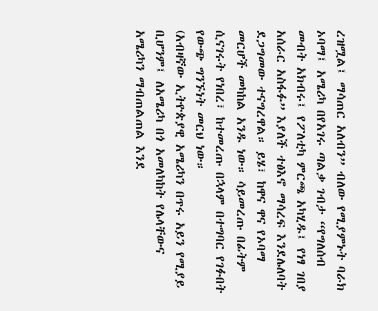ረዝሟል፤ ማሳጠር አለብን” ብለው የሚያምኑት ባራክ ኦባማ፤ አሜሪካ በየአገሩ ጣልቃ ገብታ “የግለሰብ መብት አክብሩ፤ የፖለቲካ ምርጫ አካሂዱ፤ የነፃ ገበያ አሰራር አስፋፉ” እያለች ተፅእኖ ማሳረፍ እንደሌለባት ደጋግመው ተናግረዋል። ይሄ፣ ከዋና ዋና የኦባማ መርሆች መካከል አንዱ ነው። ሳይመረጡ በፊትም ሲናገሩት የነበረ፣ ከተመረጡ በኋላም በተግባር የገፉበት የውጭ ግንኙነት መርህ ነው።
(አብዛኛው ኢትዮጵያዊ አሜሪካን በጥሩ አይን የሚያይ ቢሆንም፤ ለአሜሪካ በጎ አመለካከት የሌላቸውና አሜሪካን ማብጠልጠል እንደ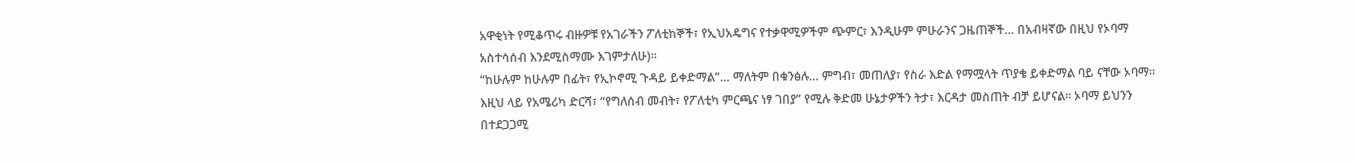አዋቂነት የሚቆጥሩ ብዙዎቹ የአገራችን ፖለቲከኞች፣ የኢህአዴግና የተቃዋሚዎችም ጭምር፣ እንዲሁም ምሁራንና ጋዜጠኞች… በአብዛኛው በዚህ የኦባማ አስተሳሰብ እንደሚስማሙ እገምታለሁ)።
“ከሁሉም ከሁሉም በፊት፣ የኢኮኖሚ ጉዳይ ይቀድማል”… ማለትም በቁንፅሉ… ምግብ፣ መጠለያ፣ የስራ እድል የማሟላት ጥያቄ ይቀድማል ባይ ናቸው ኦባማ። እዚህ ላይ የአሜሪካ ድርሻ፣ “የግለሰብ መብት፣ የፖለቲካ ምርጫና ነፃ ገበያ” የሚሉ ቅድመ ሁኔታዎችን ትታ፣ እርዳታ መስጠት ብቻ ይሆናል። ኦባማ ይህንን በተደጋጋሚ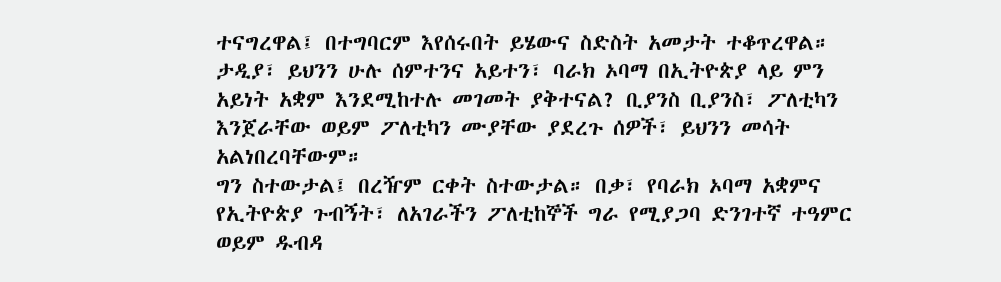ተናግረዋል፤ በተግባርም እየሰሩበት ይሄውና ስድስት አመታት ተቆጥረዋል።
ታዲያ፣ ይህንን ሁሉ ሰምተንና አይተን፣ ባራክ ኦባማ በኢትዮጵያ ላይ ምን አይነት አቋም እንደሚከተሉ መገመት ያቅተናል? ቢያንስ ቢያንስ፣ ፖለቲካን እንጀራቸው ወይም ፖለቲካን ሙያቸው ያደረጉ ሰዎች፣ ይህንን መሳት አልነበረባቸውም።
ግን ስተውታል፤ በረዥም ርቀት ስተውታል። በቃ፣ የባራክ ኦባማ አቋምና የኢትዮጵያ ጉብኝት፣ ለአገራችን ፖለቲከኞች ግራ የሚያጋባ ድንገተኛ ተዓምር ወይም ዱብዳ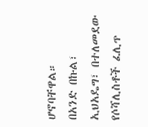ሆኖባቸዋል።
በአንድ በኩል፣ ኢህአዴግ፣ በተለመደው የሶሻሊስቶች ፈሊጥ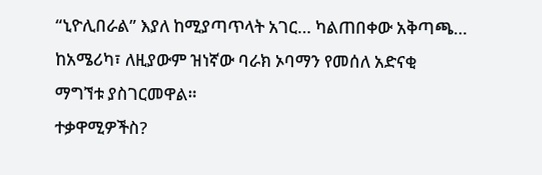“ኒዮሊበራል” እያለ ከሚያጣጥላት አገር… ካልጠበቀው አቅጣጫ… ከአሜሪካ፣ ለዚያውም ዝነኛው ባራክ ኦባማን የመሰለ አድናቂ ማግኘቱ ያስገርመዋል።
ተቃዋሚዎችስ?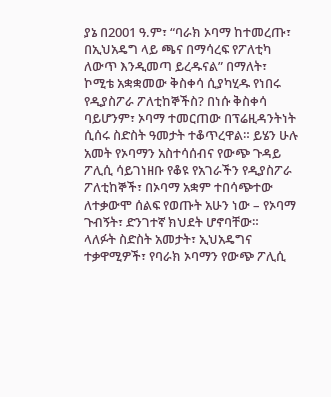ያኔ በ2001 ዓ.ም፣ “ባራክ ኦባማ ከተመረጡ፣ በኢህአዴግ ላይ ጫና በማሳረፍ የፖለቲካ ለውጥ እንዲመጣ ይረዱናል” በማለት፣ ኮሚቴ አቋቋመው ቅስቀሳ ሲያካሂዱ የነበሩ የዲያስፖራ ፖለቲከኞችስ? በነሱ ቅስቀሳ ባይሆንም፣ ኦባማ ተመርጠው በፕሬዚዳንትነት ሲሰሩ ስድስት ዓመታት ተቆጥረዋል። ይሄን ሁሉ አመት የኦባማን አስተሳሰብና የውጭ ጉዳይ ፖሊሲ ሳይገነዘቡ የቆዩ የአገራችን የዲያስፖራ ፖለቲከኞች፣ በኦባማ አቋም ተበሳጭተው ለተቃውሞ ሰልፍ የወጡት አሁን ነው – የኦባማ ጉብኝት፣ ድንገተኛ ክህደት ሆኖባቸው።
ላለፉት ስድስት አመታት፣ ኢህአዴግና ተቃዋሚዎች፣ የባራክ ኦባማን የውጭ ፖሊሲ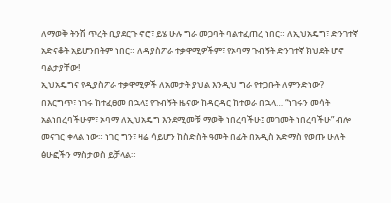ለማወቅ ትንሽ ጥረት ቢያደርጉ ኖሮ፣ ይሄ ሁሉ ግራ መጋባት ባልተፈጠረ ነበር። ለኢህአዴግ፣ ድንገተኛ አድናቆት አይሆንበትም ነበር። ለዳያስፖራ ተቃዋሚዎችም፣ የኦባማ ጉብኝት ድንገተኛ ክህደት ሆኖ ባልታያቸው!
ኢህአዴግና የዲያስፖራ ተቃዋሚዎች ለአመታት ያህል እንዲህ ግራ የተጋቡት ለምንድነው?
በእርግጥ፣ ነገሩ ከተፈፀመ በኋላ፤ የጉብኝት ዜናው ከዳርዳር ከተወራ በኋላ… “ነገሩን መሳት አልነበረባችሁም፣ ኦባማ ለኢህአዴግ እንደሚመቹ ማወቅ ነበረባችሁ፤ መገመት ነበረባችሁ” ብሎ መናገር ቀላል ነው። ነገር ግን፣ ዛሬ ሳይሆን ከስድስት ዓመት በፊት በአዲስ አድማስ የወጡ ሁለት ፅሁፎችን ማስታወስ ይቻላል።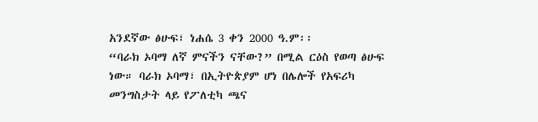አንደኛው ፅሁፍ፣ ነሐሴ 3 ቀን 2000 ዓ.ም፡፡
“ባራክ ኦባማ ለኛ ምናችን ናቸው?” በሚል ርዕስ የወጣ ፅሁፍ ነው። ባራክ ኦባማ፣ በኢትዮጵያም ሆነ በሌሎች የአፍሪካ መንግስታት ላይ የፖለቲካ ጫና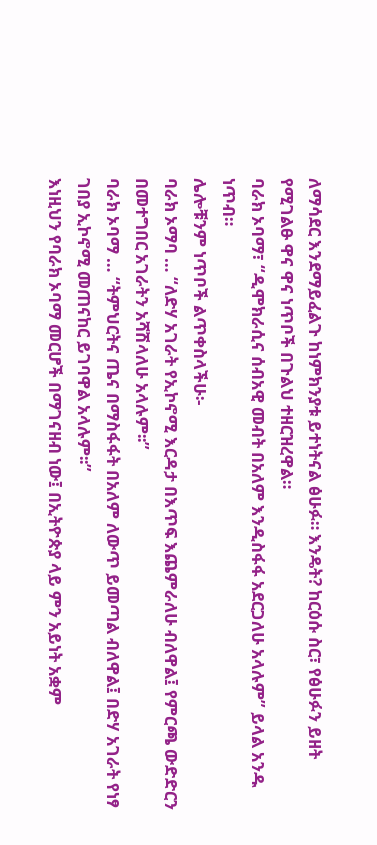ለማሳደር እንደማይፈልጉ ከነምክንያቱ ይተነትናል ፅሁፉ። እንዴት? ከርዕሱ ስር፣ የፅሁፉን ይዘት የሚገልፁ ዋና ዋና ነጥቦች በጉልህ ተዘርዝረዋል።
ባራክ ኦባማ፣ “ዲሞክራሲና ሰብአዊ መብት በአለም እንዲስፋፋ አደርጋለሁ አላሉም” ይላል አንዱ ነጥብ።
ሌሎቹንም ነጥቦች ልጥቀስላችሁ፡-
ባራክ ኦማባ … “ለድሃ አገራት የኢኮኖሚ እርዳታ በእጥፍ እጨምራለሁ ብለዋል፤ የምርጫ ውድድርን በመተግበር አገራትን አሻሽላለሁ አላሉም፡፡”
ባራክ ኦባማ … “ትምህርትና ጤና በማስፋፋት በአለም ለውጥ ይመጣል ብለዋል፤ በድሃ አገራት የነፃ ገበያ ኢኮኖሚ መጠናከር ይገባዋል አላሉም፡፡”
እነዚህን የባራክ ኦባማ መርሆች በማገናዘብ ነው፤ በኢትዮጵያ ላይ ምን አይነት አቋም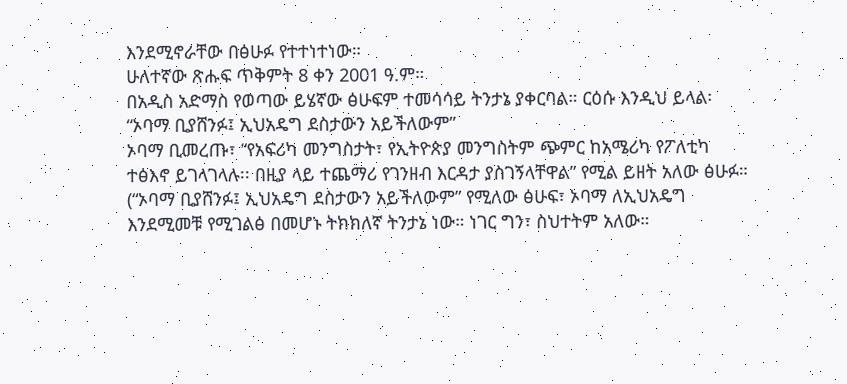እንደሚኖራቸው በፅሁፉ የተተነተነው።
ሁለተኛው ጽሑፍ ጥቅምት 8 ቀን 2001 ዓ.ም።
በአዲስ አድማስ የወጣው ይሄኛው ፅሁፍም ተመሳሳይ ትንታኔ ያቀርባል። ርዕሱ እንዲህ ይላል፡
“ኦባማ ቢያሸንፉ፤ ኢህአዴግ ደስታውን አይችለውም”
ኦባማ ቢመረጡ፣ “የአፍሪካ መንግስታት፣ የኢትዮጵያ መንግስትም ጭምር ከአሜሪካ የፖለቲካ ተፅእኖ ይገላገላሉ፡፡ በዚያ ላይ ተጨማሪ የገንዘብ እርዳታ ያስገኝላቸዋል” የሚል ይዘት አለው ፅሁፉ።
(“ኦባማ ቢያሸንፉ፤ ኢህአዴግ ደስታውን አይችለውም” የሚለው ፅሁፍ፣ ኦባማ ለኢህአዴግ እንደሚመቹ የሚገልፅ በመሆኑ ትክክለኛ ትንታኔ ነው። ነገር ግን፣ ስህተትም አለው።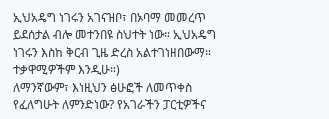ኢህአዴግ ነገሩን አገናዝቦ፣ በኦባማ መመረጥ ይደሰታል ብሎ መተንበዩ ስህተት ነው። ኢህአዴግ ነገሩን እስከ ቅርብ ጊዜ ድረስ አልተገነዘበውማ። ተቃዋሚዎችም እንዲሁ።)
ለማንኛውም፣ እነዚህን ፅሁፎች ለመጥቀስ የፈለግሁት ለምንድነው? የአገራችን ፓርቲዎችና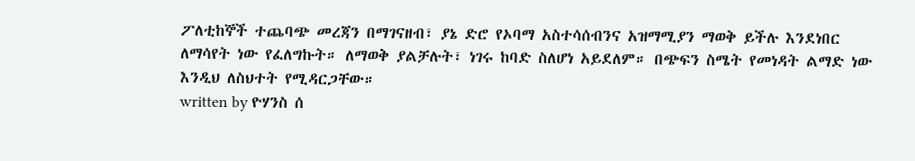ፖለቲከኞች ተጨባጭ መረጃን በማገናዘብ፣ ያኔ ድሮ የኦባማ አስተሳሰብንና አዝማሚያን ማወቅ ይችሉ እንደነበር ለማሳየት ነው የፈለግኩት። ለማወቅ ያልቻሉት፣ ነገሩ ከባድ ስለሆነ አይደለም። በጭፍን ስሜት የመነዳት ልማድ ነው እንዲህ ለስህተት የሚዳርጋቸው።
written by ዮሃንስ ሰ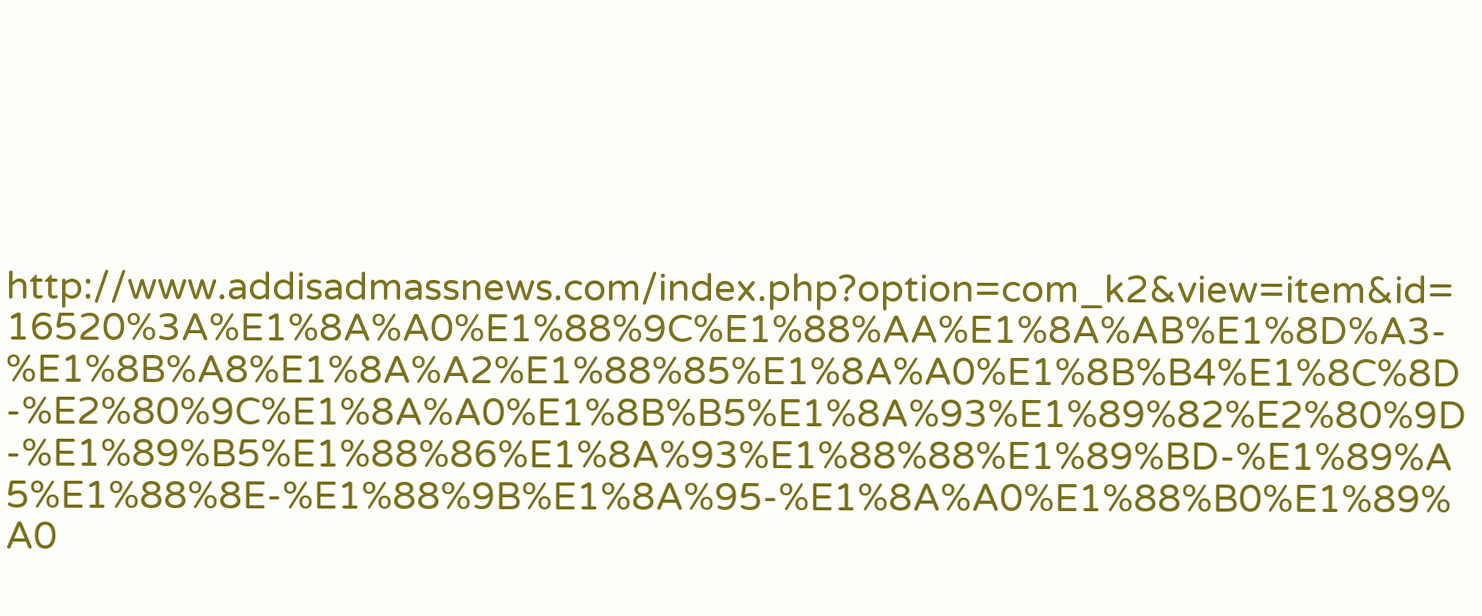http://www.addisadmassnews.com/index.php?option=com_k2&view=item&id=16520%3A%E1%8A%A0%E1%88%9C%E1%88%AA%E1%8A%AB%E1%8D%A3-%E1%8B%A8%E1%8A%A2%E1%88%85%E1%8A%A0%E1%8B%B4%E1%8C%8D-%E2%80%9C%E1%8A%A0%E1%8B%B5%E1%8A%93%E1%89%82%E2%80%9D-%E1%89%B5%E1%88%86%E1%8A%93%E1%88%88%E1%89%BD-%E1%89%A5%E1%88%8E-%E1%88%9B%E1%8A%95-%E1%8A%A0%E1%88%B0%E1%89%A0